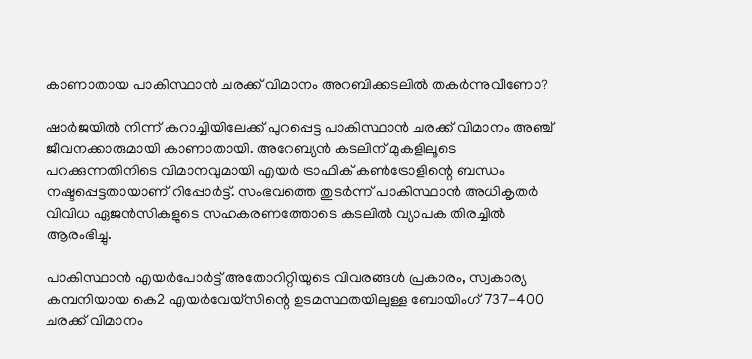കാണാതായ പാകിസ്ഥാൻ ചരക്ക് വിമാനം അറബിക്കടലിൽ തകർന്നുവീണോ?

ഷാർജയിൽ നിന്ന് കറാച്ചിയിലേക്ക് പുറപ്പെട്ട പാകിസ്ഥാൻ ചരക്ക് വിമാനം അഞ്ച് ജീവനക്കാരുമായി കാണാതായി. അറേബ്യൻ കടലിന് മുകളിലൂടെ പറക്കുന്നതിനിടെ വിമാനവുമായി എയർ ട്രാഫിക് കൺട്രോളിന്റെ ബന്ധം നഷ്ടപ്പെട്ടതായാണ് റിപ്പോർട്ട്. സംഭവത്തെ തുടർന്ന് പാകിസ്ഥാൻ അധികൃതർ വിവിധ ഏജൻസികളുടെ സഹകരണത്തോടെ കടലിൽ വ്യാപക തിരച്ചിൽ ആരംഭിച്ചു.

പാകിസ്ഥാൻ എയർപോർട്ട് അതോറിറ്റിയുടെ വിവരങ്ങൾ പ്രകാരം, സ്വകാര്യ കമ്പനിയായ കെ2 എയർവേയ്‌സിന്റെ ഉടമസ്ഥതയിലുള്ള ബോയിംഗ് 737-400 ചരക്ക് വിമാനം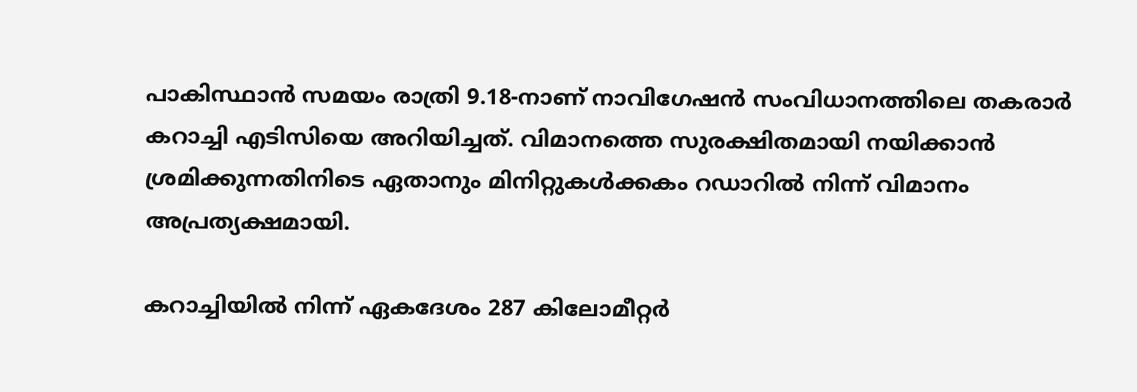പാകിസ്ഥാൻ സമയം രാത്രി 9.18-നാണ് നാവിഗേഷൻ സംവിധാനത്തിലെ തകരാർ കറാച്ചി എടിസിയെ അറിയിച്ചത്. വിമാനത്തെ സുരക്ഷിതമായി നയിക്കാൻ ശ്രമിക്കുന്നതിനിടെ ഏതാനും മിനിറ്റുകൾക്കകം റഡാറിൽ നിന്ന് വിമാനം അപ്രത്യക്ഷമായി.

കറാച്ചിയിൽ നിന്ന് ഏകദേശം 287 കിലോമീറ്റർ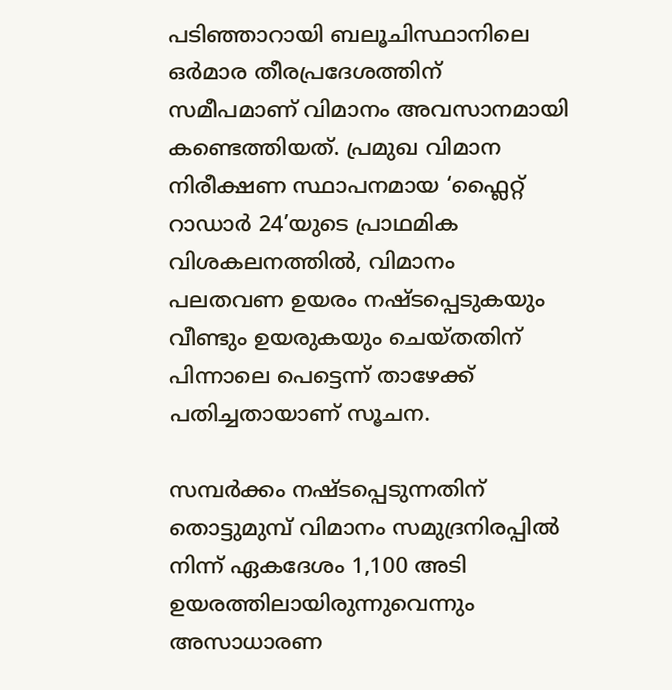പടിഞ്ഞാറായി ബലൂചിസ്ഥാനിലെ ഒർമാര തീരപ്രദേശത്തിന് സമീപമാണ് വിമാനം അവസാനമായി കണ്ടെത്തിയത്. പ്രമുഖ വിമാന നിരീക്ഷണ സ്ഥാപനമായ ‘ഫ്ലൈറ്റ് റാഡാർ 24’യുടെ പ്രാഥമിക വിശകലനത്തിൽ, വിമാനം പലതവണ ഉയരം നഷ്ടപ്പെടുകയും വീണ്ടും ഉയരുകയും ചെയ്തതിന് പിന്നാലെ പെട്ടെന്ന് താഴേക്ക് പതിച്ചതായാണ് സൂചന.

സമ്പർക്കം നഷ്ടപ്പെടുന്നതിന് തൊട്ടുമുമ്പ് വിമാനം സമുദ്രനിരപ്പിൽ നിന്ന് ഏകദേശം 1,100 അടി ഉയരത്തിലായിരുന്നുവെന്നും അസാധാരണ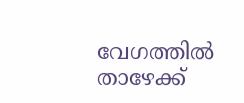വേഗത്തിൽ താഴേക്ക്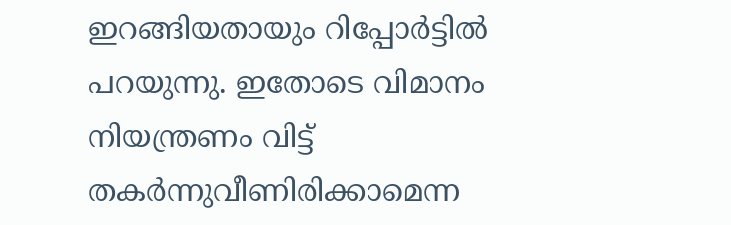ഇറങ്ങിയതായും റിപ്പോർട്ടിൽ പറയുന്നു. ഇതോടെ വിമാനം നിയന്ത്രണം വിട്ട് തകർന്നുവീണിരിക്കാമെന്ന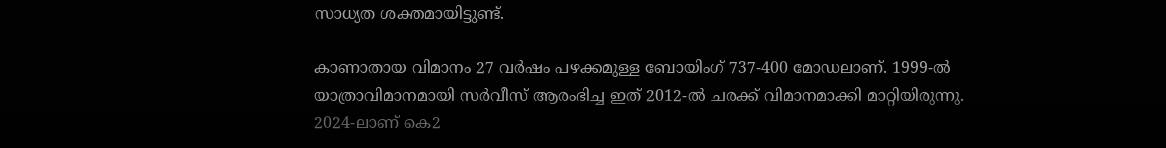സാധ്യത ശക്തമായിട്ടുണ്ട്.

കാണാതായ വിമാനം 27 വർഷം പഴക്കമുള്ള ബോയിംഗ് 737-400 മോഡലാണ്. 1999-ൽ യാത്രാവിമാനമായി സർവീസ് ആരംഭിച്ച ഇത് 2012-ൽ ചരക്ക് വിമാനമാക്കി മാറ്റിയിരുന്നു. 2024-ലാണ് കെ2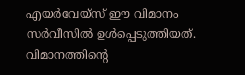എയർവേയ്‌സ് ഈ വിമാനം സർവീസിൽ ഉൾപ്പെടുത്തിയത്. വിമാനത്തിന്റെ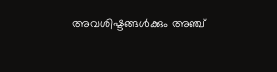അവശിഷ്ടങ്ങൾക്കും അഞ്ച്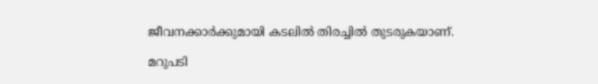ജീവനക്കാർക്കുമായി കടലിൽ തിരച്ചിൽ തുടരുകയാണ്.

മറുപടി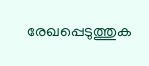രേഖപ്പെടുത്തുക